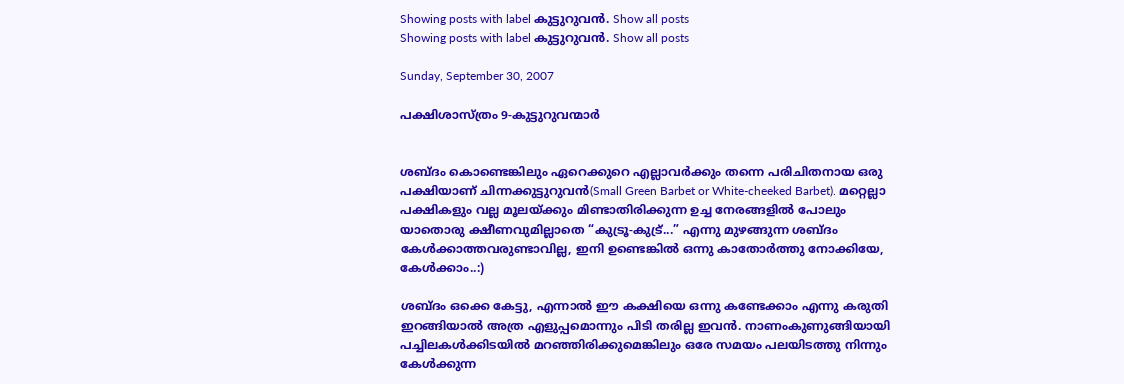Showing posts with label കുട്ടുറുവന്‍. Show all posts
Showing posts with label കുട്ടുറുവന്‍. Show all posts

Sunday, September 30, 2007

പക്ഷിശാസ്ത്രം 9-കുട്ടുറുവന്മാര്‍


ശബ്ദം കൊണ്ടെങ്കിലും ഏറെക്കുറെ എല്ലാവര്‍ക്കും തന്നെ പരിചിതനായ ഒരു പക്ഷിയാണ്‌ ചിന്നക്കുട്ടുറുവന്‍(Small Green Barbet or White-cheeked Barbet). മറ്റെല്ലാ പക്ഷികളും വല്ല മൂലയ്ക്കും മിണ്ടാതിരിക്കുന്ന ഉച്ച നേരങ്ങളില്‍ പോലും യാതൊരു ക്ഷീണവുമില്ലാതെ “കുട്രൂ-കുട്ര്...” എന്നു മുഴങ്ങുന്ന ശബ്ദം കേള്‍ക്കാത്തവരുണ്ടാവില്ല, ഇനി ഉണ്ടെങ്കില്‍ ഒന്നു കാതോര്‍ത്തു നോക്കിയേ, കേള്‍ക്കാം..:)

ശബ്ദം ഒക്കെ കേട്ടു, എന്നാല്‍ ഈ കക്ഷിയെ ഒന്നു കണ്ടേക്കാം എന്നു കരുതി ഇറങ്ങിയാല്‍ അത്ര എളുപ്പമൊന്നും പിടി തരില്ല ഇവന്‍. നാണംകുണുങ്ങിയായി പച്ചിലകള്‍ക്കിടയില്‍ മറഞ്ഞിരിക്കുമെങ്കിലും ഒരേ സമയം പലയിടത്തു നിന്നും കേള്‍ക്കുന്ന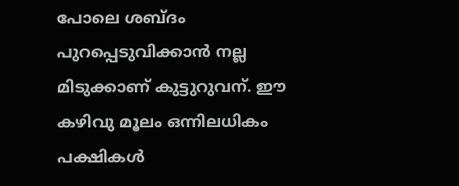പോലെ ശബ്ദം പുറപ്പെടുവിക്കാന്‍ നല്ല മിടുക്കാണ് കുട്ടുറുവന്. ഈ കഴിവു മൂലം ഒന്നിലധികം പക്ഷികള്‍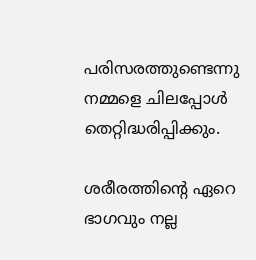പരിസരത്തുണ്ടെന്നു നമ്മളെ ചിലപ്പോള്‍ തെറ്റിദ്ധരിപ്പിക്കും.

ശരീരത്തിന്‍റെ ഏറെ ഭാഗവും നല്ല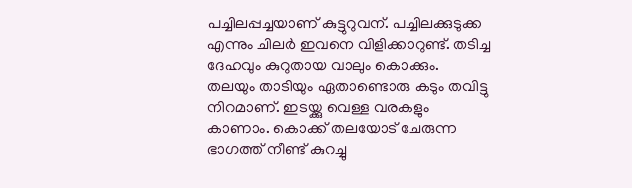പച്ചിലപ്പച്ചയാണ് കുട്ടുറുവന്. പച്ചിലക്കുടുക്ക എന്നും ചിലര്‍ ഇവനെ വിളിക്കാറുണ്ട്. തടിച്ച ദേഹവും കുറുതായ വാലും കൊക്കും. തലയും താടിയും ഏതാണ്ടൊരു കടും തവിട്ടു നിറമാണ്. ഇടയ്ക്കു വെള്ള വരകളും കാണാം. കൊക്ക്‌ തലയോട്‌ ചേരുന്ന ഭാഗത്ത് നീണ്ട് കുറച്ചു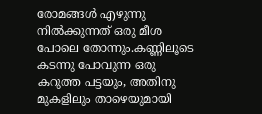രോമങ്ങള്‍ എഴുന്നു നില്‍ക്കുന്നത്‌ ഒരു മീശ പോലെ തോന്നും.കണ്ണിലൂടെ കടന്നു പോവുന്ന ഒരു കറുത്ത പട്ടയും, അതിനു മുകളിലും താഴെയുമായി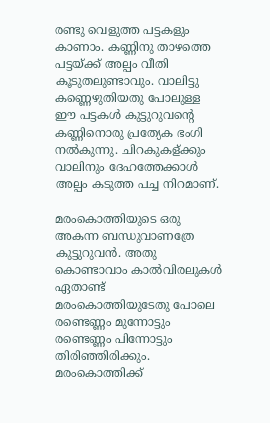രണ്ടു വെളുത്ത പട്ടകളും കാണാം. കണ്ണിനു താഴത്തെ പട്ടയ്ക്ക് അല്പം വീതി കൂടുതലുണ്ടാവും. വാലിട്ടു കണ്ണെഴുതിയതു പോലുള്ള ഈ പട്ടകള്‍ കുട്ടുറുവന്‍റെ കണ്ണിനൊരു പ്രത്യേക ഭംഗി നല്‍കുന്നു. ചിറകുകള്ക്കും വാലിനും ദേഹത്തേക്കാള്‍ അല്പം കടുത്ത പച്ച നിറമാണ്.

മരംകൊത്തിയുടെ ഒരു അകന്ന ബന്ധുവാണത്രേ കുട്ടുറുവന്‍. അതു കൊണ്ടാവാം കാല്‍വിരലുകള്‍ ഏതാണ്ട് മരംകൊത്തിയുടേതു പോലെ രണ്ടെണ്ണം മുന്നോട്ടും രണ്ടെണ്ണം പിന്നോട്ടും തിരിഞ്ഞിരിക്കും. മരംകൊത്തിക്ക്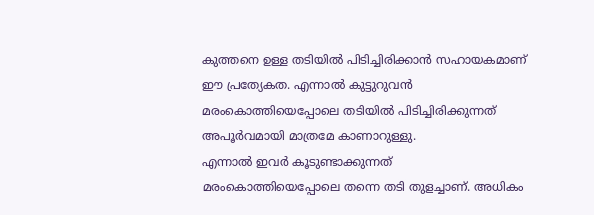കുത്തനെ ഉള്ള തടിയില്‍ പിടിച്ചിരിക്കാന്‍ സഹായകമാണ് ഈ പ്രത്യേകത. എന്നാല്‍ കുട്ടുറുവന്‍ മരംകൊത്തിയെപ്പോലെ തടിയില്‍ പിടിച്ചിരിക്കുന്നത്‌ അപൂര്‍വമായി മാത്രമേ കാണാറുള്ളു.
എന്നാല്‍ ഇവര്‍ കൂടുണ്ടാക്കുന്നത്‌ മരംകൊത്തിയെപ്പോലെ തന്നെ തടി തുളച്ചാണ്‌. അധികം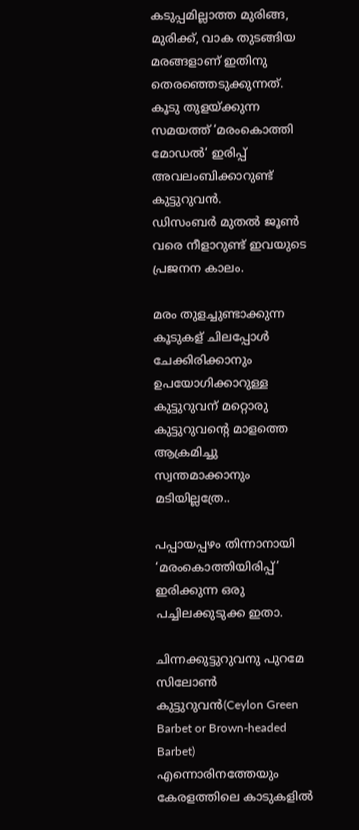കടുപ്പമില്ലാത്ത മുരിങ്ങ, മുരിക്ക്, വാക തുടങ്ങിയ മരങ്ങളാണ് ഇതിനു തെരഞ്ഞെടുക്കുന്നത്‌. കൂടു തുളയ്ക്കുന്ന സമയത്ത് ‘മരംകൊത്തി മോഡല്‍‘ ഇരിപ്പ് അവലംബിക്കാറുണ്ട് കുട്ടുറുവന്‍.
ഡിസംബര്‍ മുതല്‍ ജൂണ്‍ വരെ നീളാറുണ്ട് ഇവയുടെ പ്രജനന കാലം.

മരം തുളച്ചുണ്ടാക്കുന്ന കൂടുകള് ചിലപ്പോള്‍ ചേക്കിരിക്കാനും ഉപയോഗിക്കാറുള്ള കുട്ടുറുവന് മറ്റൊരു കുട്ടുറുവന്‍റെ മാളത്തെ ആക്രമിച്ചു സ്വന്തമാക്കാനും മടിയില്ലത്രേ..

പപ്പായപ്പഴം തിന്നാനായി ‘മരംകൊത്തിയിരിപ്പ്’ ഇരിക്കുന്ന ഒരു പച്ചിലക്കുടുക്ക ഇതാ.

ചിന്നക്കുട്ടുറുവനു പുറമേ സിലോണ്‍ കുട്ടുറുവന്‍(Ceylon Green Barbet or Brown-headed Barbet) എന്നൊരിനത്തേയും കേരളത്തിലെ കാടുകളില്‍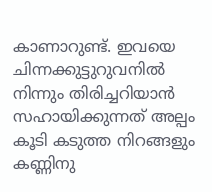കാണാറുണ്ട്. ഇവയെ ചിന്നക്കുട്ടുറുവനില്‍ നിന്നും തിരിച്ചറിയാന്‍ സഹായിക്കുന്നത്‌ അല്പം കൂടി കടുത്ത നിറങ്ങളും കണ്ണിനു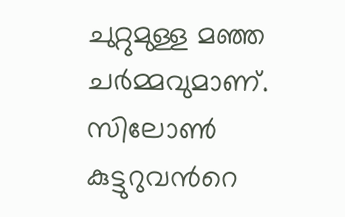ചുറ്റുമുള്ള മഞ്ഞ ചര്‍മ്മവുമാണ്. സിലോണ്‍ കുട്ടുറുവന്‍റെ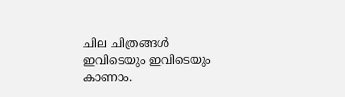ചില ചിത്രങ്ങള്‍ ഇവിടെയും ഇവിടെയും കാണാം.